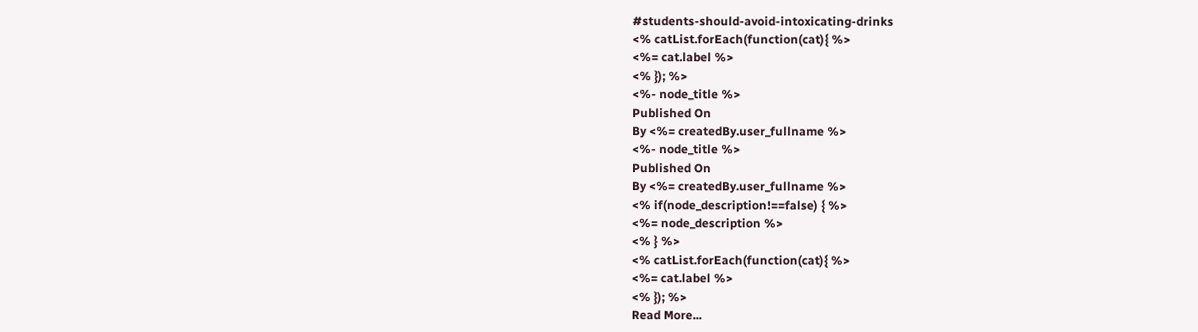#students-should-avoid-intoxicating-drinks
<% catList.forEach(function(cat){ %>
<%= cat.label %>
<% }); %>
<%- node_title %>
Published On
By <%= createdBy.user_fullname %>
<%- node_title %>
Published On
By <%= createdBy.user_fullname %>
<% if(node_description!==false) { %>
<%= node_description %>
<% } %>
<% catList.forEach(function(cat){ %>
<%= cat.label %>
<% }); %>
Read More...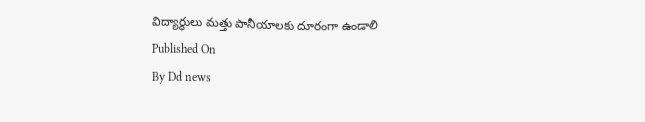విద్యార్థులు మత్తు పానీయాలకు దూరంగా ఉండాలి
Published On
By Dd news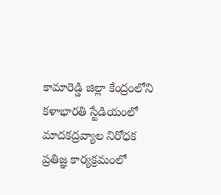కామారెడ్డి జిల్లా కేంద్రంలోని కళాభారతి స్టేడియంలో మాదకద్రవ్యాల నిరోధక ప్రతిజ్ఞ కార్యక్రమంలో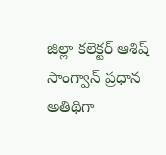జిల్లా కలెక్టర్ ఆశిష్ సాంగ్వాన్ ప్రధాన అతిథిగా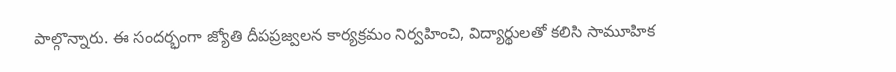పాల్గొన్నారు. ఈ సందర్భంగా జ్యోతి దీపప్రజ్వలన కార్యక్రమం నిర్వహించి, విద్యార్థులతో కలిసి సామూహిక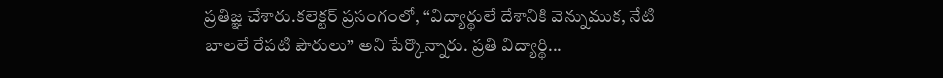ప్రతిజ్ఞ చేశారు.కలెక్టర్ ప్రసంగంలో, “విద్యార్థులే దేశానికి వెన్నుముక, నేటి బాలలే రేపటి పౌరులు” అని పేర్కొన్నారు. ప్రతి విద్యార్థి...